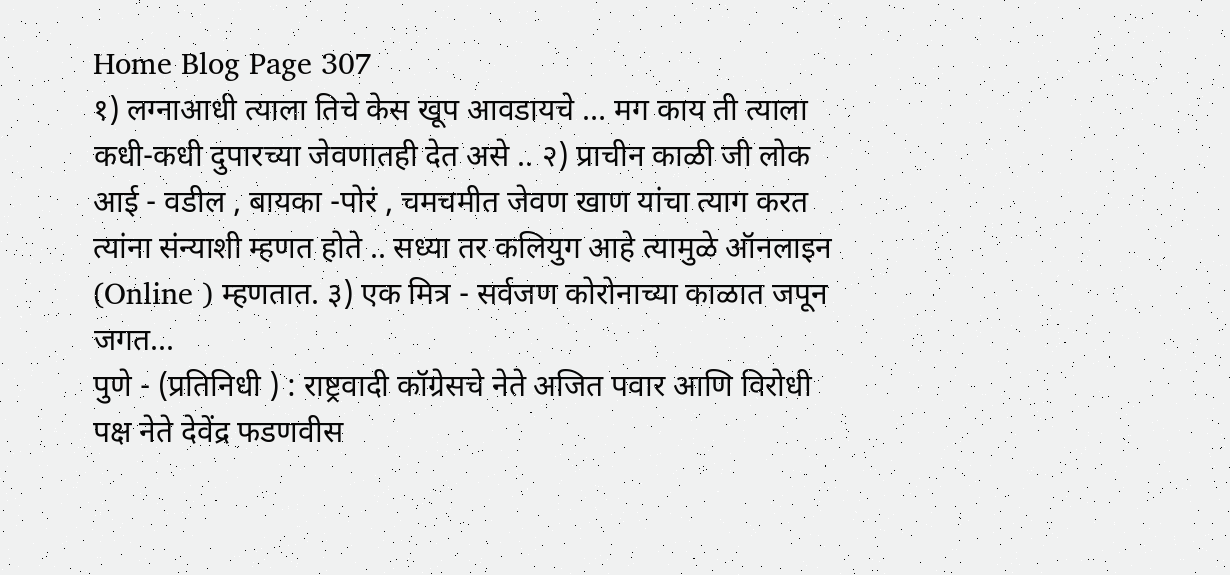Home Blog Page 307
१) लग्नाआधी त्याला तिचे केस खूप आवडायचे … मग काय ती त्याला कधी-कधी दुपारच्या जेवणातही देत असे .. २) प्राचीन काळी जी लोक आई - वडील , बायका -पोरं , चमचमीत जेवण खाण यांचा त्याग करत त्यांना संन्याशी म्हणत होते .. सध्या तर कलियुग आहे त्यामुळे ऑनलाइन (Online ) म्हणतात. ३) एक मित्र - सर्वजण कोरोनाच्या काळात जपून जगत...
पुणे - (प्रतिनिधी ) : राष्ट्रवादी कॉग्रेसचे नेते अजित पवार आणि विरोधी पक्ष नेते देवेंद्र फडणवीस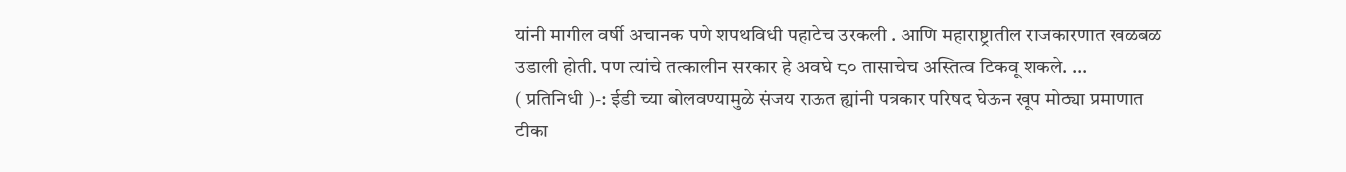यांनी मागील वर्षी अचानक पणे शपथविधी पहाटेच उरकली . आणि महाराष्ट्रातील राजकारणात खळबळ उडाली होती. पण त्यांचे तत्कालीन सरकार हे अवघे ८० तासाचेच अस्तित्व टिकवू शकले. ...
( प्रतिनिधी )-: ईडी च्या बोलवण्यामुळे संजय राऊत ह्यांनी पत्रकार परिषद घेऊन खूप मोठ्या प्रमाणात टीका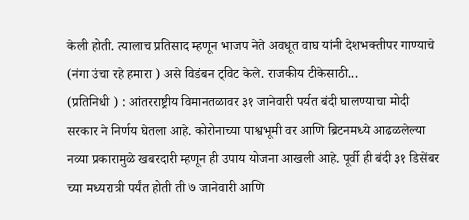केली होती. त्यालाच प्रतिसाद म्हणून भाजप नेते अवधूत वाघ यांनी देशभक्तीपर गाण्याचे (नंगा उंचा रहे हमारा ) असे विडंबन ट्विट केले. राजकीय टीकेसाठी...
(प्रतिनिधी ) : आंतरराष्ट्रीय विमानतळावर ३१ जानेवारी पर्यत बंदी घालण्याचा मोदी सरकार ने निर्णय घेतला आहे. कोरोनाच्या पाश्वभूमी वर आणि ब्रिटनमध्ये आढळलेल्या नव्या प्रकारामुळे खबरदारी म्हणून ही उपाय योजना आखली आहे. पूर्वी ही बंदी ३१ डिसेंबर च्या मध्यरात्री पर्यंत होती ती ७ जानेवारी आणि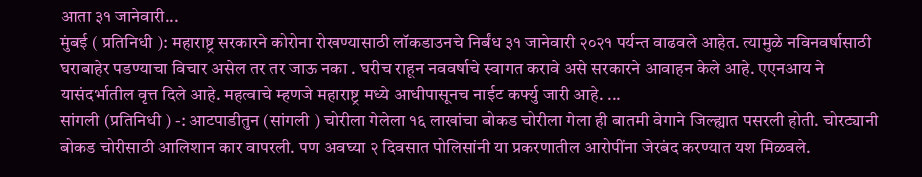आता ३१ जानेवारी...
मुंबई ( प्रतिनिधी ): महाराष्ट्र सरकारने कोरोना रोखण्यासाठी लॉकडाउनचे निर्बंध ३१ जानेवारी २०२१ पर्यन्त वाढवले आहेत. त्यामुळे नविनवर्षासाठी घराबाहेर पडण्याचा विचार असेल तर तर जाऊ नका . घरीच राहून नववर्षाचे स्वागत करावे असे सरकारने आवाहन केले आहे. एएनआय ने यासंदर्भातील वृत्त दिले आहे. महत्वाचे म्हणजे महाराष्ट्र मध्ये आधीपासूनच नाईट कर्फ्यु जारी आहे. ...
सांगली (प्रतिनिधी ) -: आटपाडीतुन (सांगली ) चोरीला गेलेला १६ लाखांचा बोकड चोरीला गेला ही बातमी वेगाने जिल्ह्यात पसरली होती. चोरट्यानी बोकड चोरीसाठी आलिशान कार वापरली. पण अवघ्या २ दिवसात पोलिसांनी या प्रकरणातील आरोपींना जेरबंद करण्यात यश मिळवले.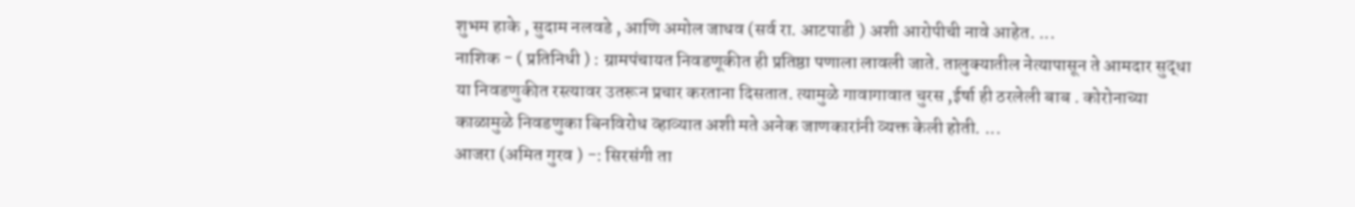शुभम हाके , सुदाम नलवडे , आणि अमोल जाधव (सर्व रा. आटपाडी ) अशी आरोपीची नावे आहेत. ...
नाशिक - ( प्रतिनिधी ) : ग्रामपंचायत निवडणूकीत ही प्रतिष्ठा पणाला लावली जाते. तालुक्यातील नेत्यापासून ते आमदार सुद्धा या निवडणुकीत रस्त्यावर उतरून प्रचार करताना दिसतात. त्यामुळे गावागावात चुरस ,ईर्षा ही ठरलेली बाब . कोरोनाच्या काळामुळे निवडणुका बिनविरोध व्हाव्यात अशी मते अनेक जाणकारांनी व्यक्त केली होती. ...
आजरा (अमित गुरव ) -: सिरसंगी ता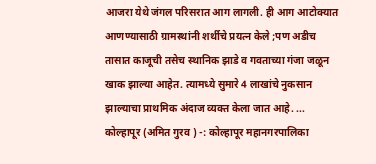आजरा येथे जंगल परिसरात आग लागली. ही आग आटोक्यात आणण्यासाठी ग्रामस्थांनी शर्थीचे प्रयत्न केले ;पण अडीच तासात काजूची तसेच स्थानिक झाडे व गवताच्या गंजा जळून खाक झाल्या आहेत. त्यामध्ये सुमारे 4 लाखांचे नुकसान झाल्याचा प्राथमिक अंदाज व्यक्त केला जात आहे. ...
कोल्हापूर (अमित गुरव ) -: कोल्हापूर महानगरपालिका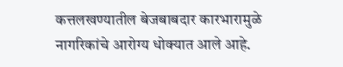कत्तलखण्यातील बेजबाबदार कारभारामुळे नागरिकांचे आरोग्य धोक्यात आले आहे.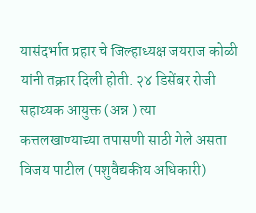यासंदर्भात प्रहार चे जिल्हाध्यक्ष जयराज कोळी यांनी तक्रार दिली होती. २४ डिसेंबर रोजी सहाय्यक आयुक्त (अन्न ) त्या कत्तलखाण्याच्या तपासणी साठी गेले असता विजय पाटील (पशुवैद्यकीय अधिकारी)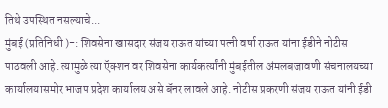तिथे उपस्थित नसल्याचे...
मुंबई (प्रतिनिधी )-: शिवसेना खासदार संजय राऊत यांच्या पत्नी वर्षा राऊत यांना ईडीने नोटीस पाठवली आहे. त्यामुळे त्या ऍक्शन वर शिवसेना कार्यकर्त्यांनी मुंबईतील अंमलबजावणी संचनालयच्या कार्यालयासमोर भाजप प्रदेश कार्यालय असे बॅनर लावले आहे. नोटीस प्रकरणी संजय राऊत यांनी ईडी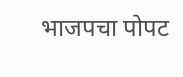भाजपचा पोपट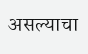असल्याचा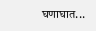घणाघात...